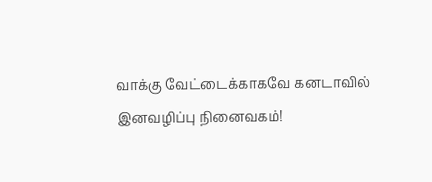வாக்கு வேட்டைக்காகவே கனடாவில் இனவழிப்பு நினைவகம்!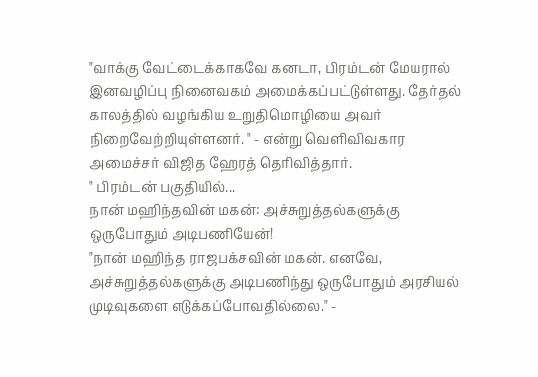"வாக்கு வேட்டைக்காகவே கனடா, பிரம்டன் மேயரால் இனவழிப்பு நினைவகம் அமைக்கப்பட்டுள்ளது. தேர்தல் காலத்தில் வழங்கிய உறுதிமொழியை அவர் நிறைவேற்றியுள்ளனர். " - என்று வெளிவிவகார அமைச்சர் விஜித ஹேரத் தெரிவித்தார்.
" பிரம்டன் பகுதியில்...
நான் மஹிந்தவின் மகன்: அச்சுறுத்தல்களுக்கு ஒருபோதும் அடிபணியேன்!
"நான் மஹிந்த ராஜபக்சவின் மகன். எனவே, அச்சுறுத்தல்களுக்கு அடிபணிந்து ஒருபோதும் அரசியல் முடிவுகளை எடுக்கப்போவதில்லை." -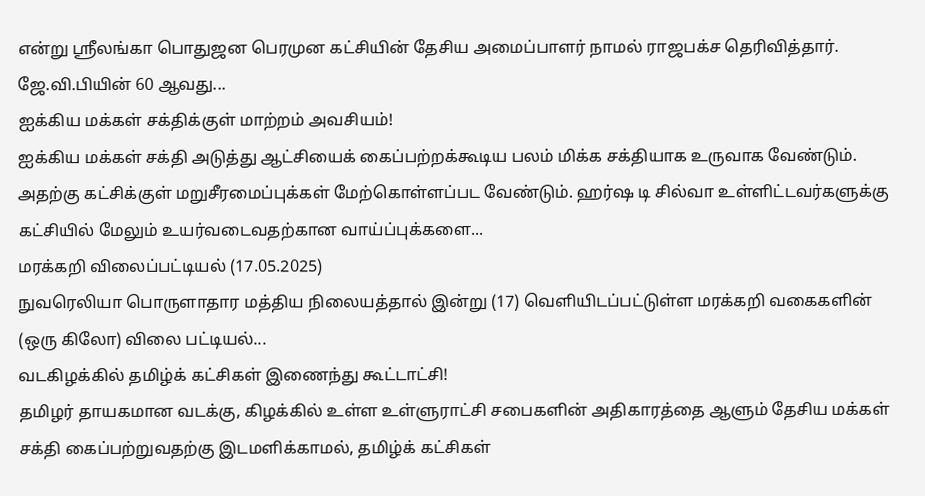என்று ஸ்ரீலங்கா பொதுஜன பெரமுன கட்சியின் தேசிய அமைப்பாளர் நாமல் ராஜபக்ச தெரிவித்தார்.
ஜே.வி.பியின் 60 ஆவது...
ஐக்கிய மக்கள் சக்திக்குள் மாற்றம் அவசியம்!
ஐக்கிய மக்கள் சக்தி அடுத்து ஆட்சியைக் கைப்பற்றக்கூடிய பலம் மிக்க சக்தியாக உருவாக வேண்டும். அதற்கு கட்சிக்குள் மறுசீரமைப்புக்கள் மேற்கொள்ளப்பட வேண்டும். ஹர்ஷ டி சில்வா உள்ளிட்டவர்களுக்கு கட்சியில் மேலும் உயர்வடைவதற்கான வாய்ப்புக்களை...
மரக்கறி விலைப்பட்டியல் (17.05.2025)
நுவரெலியா பொருளாதார மத்திய நிலையத்தால் இன்று (17) வெளியிடப்பட்டுள்ள மரக்கறி வகைகளின் (ஒரு கிலோ) விலை பட்டியல்...
வடகிழக்கில் தமிழ்க் கட்சிகள் இணைந்து கூட்டாட்சி!
தமிழர் தாயகமான வடக்கு, கிழக்கில் உள்ள உள்ளுராட்சி சபைகளின் அதிகாரத்தை ஆளும் தேசிய மக்கள் சக்தி கைப்பற்றுவதற்கு இடமளிக்காமல், தமிழ்க் கட்சிகள்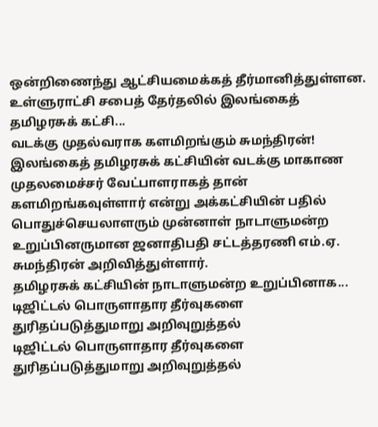ஒன்றிணைந்து ஆட்சியமைக்கத் தீர்மானித்துள்ளன.
உள்ளுராட்சி சபைத் தேர்தலில் இலங்கைத் தமிழரசுக் கட்சி...
வடக்கு முதல்வராக களமிறங்கும் சுமந்திரன்!
இலங்கைத் தமிழரசுக் கட்சியின் வடக்கு மாகாண முதலமைச்சர் வேட்பாளராகத் தான் களமிறங்கவுள்ளார் என்று அக்கட்சியின் பதில் பொதுச்செயலாளரும் முன்னாள் நாடாளுமன்ற உறுப்பினருமான ஜனாதிபதி சட்டத்தரணி எம்.ஏ. சுமந்திரன் அறிவித்துள்ளார்.
தமிழரசுக் கட்சியின் நாடாளுமன்ற உறுப்பினாக...
டிஜிட்டல் பொருளாதார தீர்வுகளை துரிதப்படுத்துமாறு அறிவுறுத்தல்
டிஜிட்டல் பொருளாதார தீர்வுகளை துரிதப்படுத்துமாறு அறிவுறுத்தல்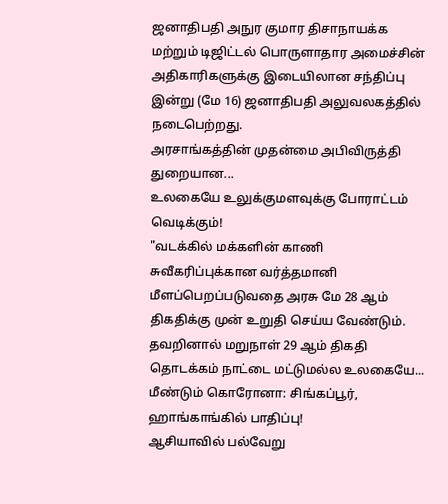ஜனாதிபதி அநுர குமார திசாநாயக்க மற்றும் டிஜிட்டல் பொருளாதார அமைச்சின் அதிகாரிகளுக்கு இடையிலான சந்திப்பு இன்று (மே 16) ஜனாதிபதி அலுவலகத்தில் நடைபெற்றது.
அரசாங்கத்தின் முதன்மை அபிவிருத்தி துறையான...
உலகையே உலுக்குமளவுக்கு போராட்டம் வெடிக்கும்!
"வடக்கில் மக்களின் காணி சுவீகரிப்புக்கான வர்த்தமானி மீளப்பெறப்படுவதை அரசு மே 28 ஆம் திகதிக்கு முன் உறுதி செய்ய வேண்டும். தவறினால் மறுநாள் 29 ஆம் திகதி தொடக்கம் நாட்டை மட்டுமல்ல உலகையே...
மீண்டும் கொரோனா: சிங்கப்பூர், ஹாங்காங்கில் பாதிப்பு!
ஆசியாவில் பல்வேறு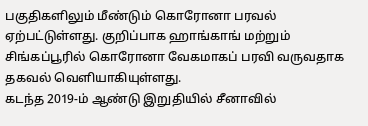பகுதிகளிலும் மீண்டும் கொரோனா பரவல் ஏற்பட்டுள்ளது. குறிப்பாக ஹாங்காங் மற்றும் சிங்கப்பூரில் கொரோனா வேகமாகப் பரவி வருவதாக தகவல் வெளியாகியுள்ளது.
கடந்த 2019-ம் ஆண்டு இறுதியில் சீனாவில்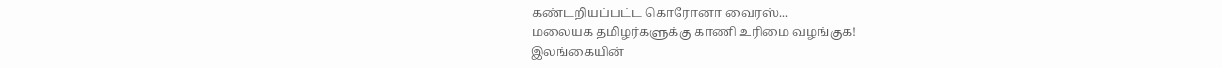கண்டறியப்பட்ட கொரோனா வைரஸ்...
மலையக தமிழர்களுக்கு காணி உரிமை வழங்குக!
இலங்கையின்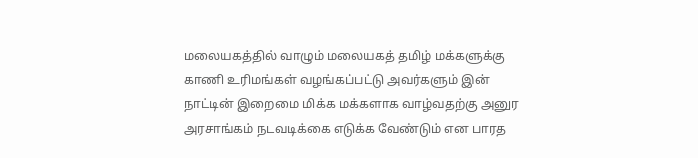மலையகத்தில் வாழும் மலையகத் தமிழ் மக்களுக்கு காணி உரிமங்கள் வழங்கப்பட்டு அவர்களும் இன் நாட்டின் இறைமை மிக்க மக்களாக வாழ்வதற்கு அனுர அரசாங்கம் நடவடிக்கை எடுக்க வேண்டும் என பாரத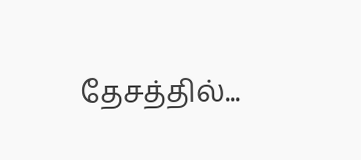தேசத்தில்...